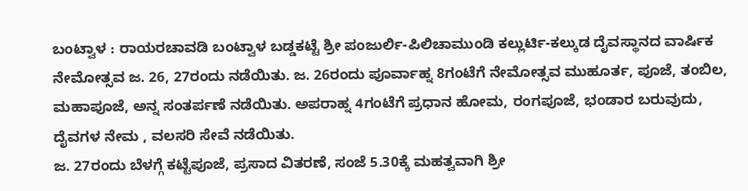ಬಂಟ್ವಾಳ : ರಾಯರಚಾವಡಿ ಬಂಟ್ವಾಳ ಬಡ್ಡಕಟ್ಟೆ ಶ್ರೀ ಪಂಜುರ್ಲಿ-ಪಿಲಿಚಾಮುಂಡಿ ಕಲ್ಲುರ್ಟಿ-ಕಲ್ಕುಡ ದೈವಸ್ಥಾನದ ವಾರ್ಷಿಕ ನೇಮೋತ್ಸವ ಜ. 26, 27ರಂದು ನಡೆಯಿತು. ಜ. 26ರಂದು ಪೂರ್ವಾಹ್ನ 8ಗಂಟೆಗೆ ನೇಮೋತ್ಸವ ಮುಹೂರ್ತ, ಪೂಜೆ, ತಂಬಿಲ, ಮಹಾಪೂಜೆ, ಅನ್ನ ಸಂತರ್ಪಣೆ ನಡೆಯಿತು. ಅಪರಾಹ್ನ 4ಗಂಟೆಗೆ ಪ್ರಧಾನ ಹೋಮ, ರಂಗಪೂಜೆ, ಭಂಡಾರ ಬರುವುದು, ದೈವಗಳ ನೇಮ , ವಲಸರಿ ಸೇವೆ ನಡೆಯಿತು.
ಜ. 27ರಂದು ಬೆಳಗ್ಗೆ ಕಟ್ಟೆಪೂಜೆ, ಪ್ರಸಾದ ವಿತರಣೆ, ಸಂಜೆ 5.30ಕ್ಕೆ ಮಹತ್ವವಾಗಿ ಶ್ರೀ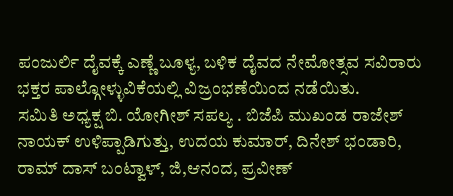ಪಂಜುರ್ಲಿ ದೈವಕ್ಕೆ ಎಣ್ಣೆ ಬೂಳ್ಯ, ಬಳಿಕ ದೈವದ ನೇಮೋತ್ಸವ ಸವಿರಾರು ಭಕ್ತರ ಪಾಲ್ಗೋಳ್ಳುವಿಕೆಯಲ್ಲಿ ವಿಜ್ರಂಭಣೆಯಿಂದ ನಡೆಯಿತು.
ಸಮಿತಿ ಅಧ್ಯಕ್ಷ ಬಿ. ಯೋಗೀಶ್ ಸಪಲ್ಯ . ಬಿಜೆಪಿ ಮುಖಂಡ ರಾಜೇಶ್ ನಾಯಕ್ ಉಳಿಪ್ಪಾಡಿಗುತ್ತು, ಉದಯ ಕುಮಾರ್, ದಿನೇಶ್ ಭಂಡಾರಿ, ರಾಮ್ ದಾಸ್ ಬಂಟ್ವಾಳ್, ಜಿ,ಆನಂದ, ಪ್ರವೀಣ್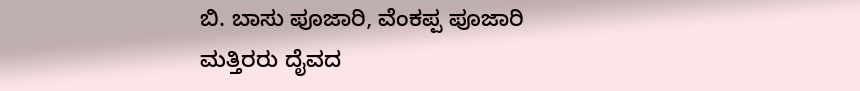ಬಿ. ಬಾಸು ಪೂಜಾರಿ, ವೆಂಕಪ್ಪ ಪೂಜಾರಿ ಮತ್ತಿರರು ದೈವದ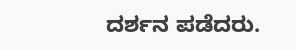ದರ್ಶನ ಪಡೆದರು.